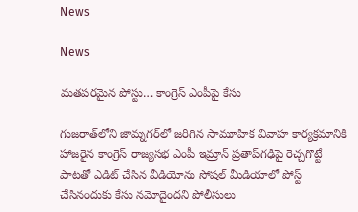News

News

మతపరమైన పోస్టు… కాంగ్రెస్ ఎంపీపై కేసు

గుజరాత్‌లోని జామ్నగర్‌లో జరిగిన సామూహిక వివాహ కార్యక్రమానికి హాజరైన కాంగ్రెస్ రాజ్యసభ ఎంపీ ఇమ్రాన్ ప్రతాప్‌గఢిపై రెచ్చగొట్టే పాటతో ఎడిట్ చేసిన వీడియోను సోషల్ మీడియాలో పోస్ట్ చేసినందుకు కేసు నమోదైందని పోలీసులు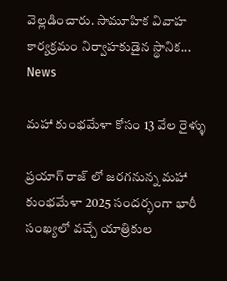వెల్లడించారు. సామూహిక వివాహ కార్యక్రమం నిర్వాహకుడైన స్థానిక...
News

మహా కుంభమేళా కోసం 13 వేల రైళ్ళు

ప్రయాగ్ రాజ్ లో జరగనున్న మహా కుంభమేళా 2025 సందర్భంగా భారీ సంఖ్యలో వచ్చే యాత్రికుల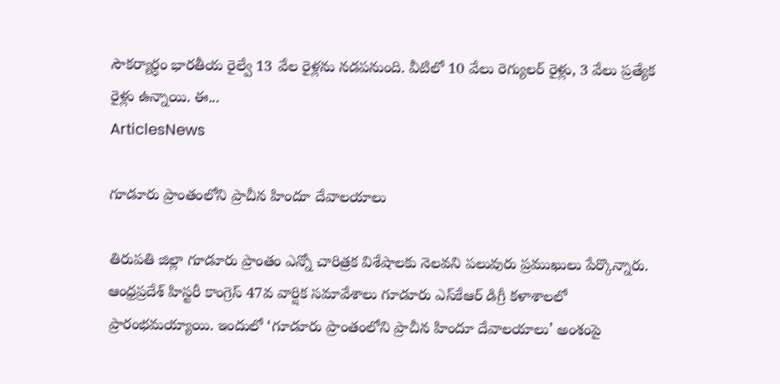సౌకర్యార్ధం భారతీయ రైల్వే 13 వేల రైళ్లను నడపనుంది. వీటిలో 10 వేలు రెగ్యులర్ రైళ్లు, 3 వేలు ప్రత్యేక రైళ్లు ఉన్నాయి. ఈ...
ArticlesNews

గూడూరు ప్రాంతంలోని ప్రాచీన హిందూ దేవాలయాలు

తిరుపతి జిల్లా గూడూరు ప్రాంతం ఎన్నో చారిత్రక విశేషాలకు నెలవని పలువురు ప్రముఖులు పేర్కొన్నారు. ఆంధ్రప్రదేశ్ హిస్టరీ కాంగ్రెస్‌ 47వ వార్షిక సమావేశాలు గూడూరు ఎస్‌కేఆర్‌ డిగ్రీ కళాశాలలో ప్రారంభమయ్యాయి. ఇందులో ‘గూడూరు ప్రాంతంలోని ప్రాచీన హిందూ దేవాలయాలు’ అంశంపై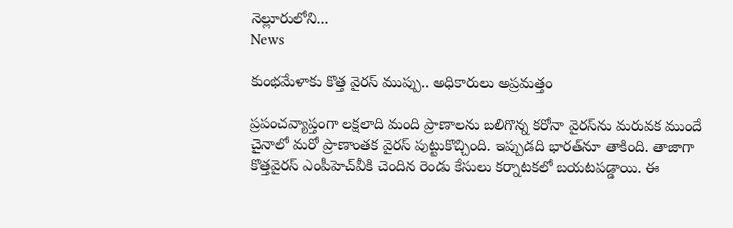నెల్లూరులోని...
News

కుంభమేళాకు కొత్త వైరస్‌ ముప్పు.. అధికారులు అప్రమత్తం

ప్రపంచవ్యాప్తంగా లక్షలాది మంది ప్రాణాలను బలిగొన్న కరోనా వైరస్‌ను మరువక ముందే చైనాలో మరో ప్రాణాంతక వైరస్ పుట్టుకొచ్చింది. ఇప్పుడది భారత్‌నూ తాకింది. తాజాగా కొత్తవైరస్‌ ఎంపీహెచ్‌వీకి చెందిన రెండు కేసులు కర్నాటకలో బయటపడ్డాయి. ఈ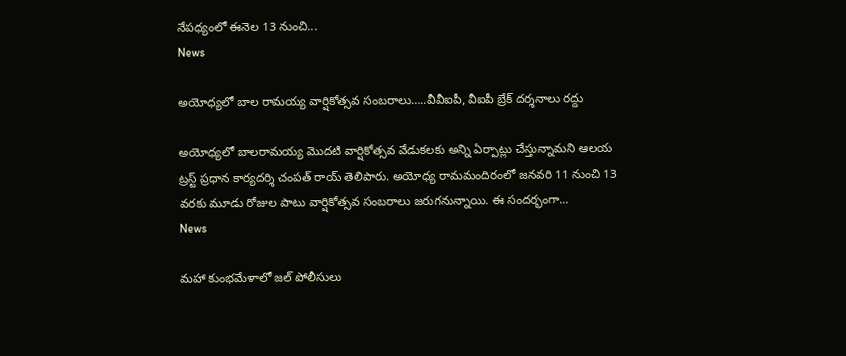నేపధ్యంలో ఈనెల 13 నుంచి...
News

అయోధ్యలో బాల రామయ్య వార్షికోత్సవ సంబరాలు…..వీవీఐపీ, వీఐపీ బ్రేక్‌ దర్శనాలు రద్దు

అయోధ్యలో బాలరామయ్య మొదటి వార్షికోత్సవ వేడుకలకు అన్ని ఏర్పాట్లు చేస్తున్నామని ఆలయ ట్రస్ట్‌ ప్రధాన కార్యదర్శి చంపత్‌ రాయ్‌ తెలిపారు. అయోధ్య రామమందిరంలో జనవరి 11 నుంచి 13 వరకు మూడు రోజుల పాటు వార్షికోత్సవ సంబరాలు జరుగనున్నాయి. ఈ సందర్భంగా...
News

మహా కుంభమేళాలో జల్ పోలీసులు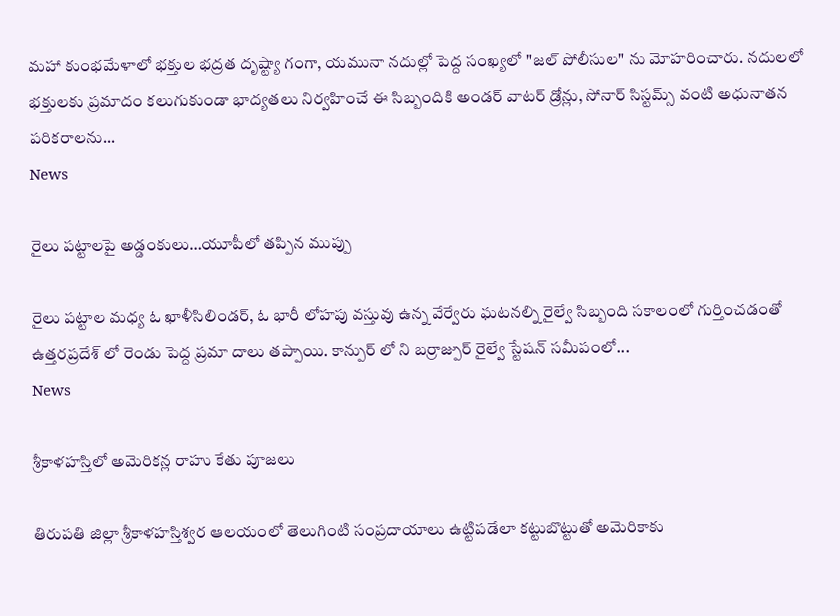మహా కుంభమేళాలో భక్తుల భద్రత దృష్ట్యా గంగా, యమునా నదుల్లో పెద్ద సంఖ్యలో "జల్ పోలీసుల" ను మోహరించారు. నదులలో భక్తులకు ప్రమాదం కలుగుకుండా భాద్యతలు నిర్వహించే ఈ సిబ్బందికి అండర్ వాటర్ డ్రోన్లు, సోనార్ సిస్టమ్స్ వంటి అధునాతన పరికరాలను...
News

రైలు పట్టాలపై అడ్డంకులు…యూపీలో తప్పిన ముప్పు

రైలు పట్టాల మధ్య ఓ ఖాళీసిలిండర్, ఓ భారీ లోహపు వస్తువు ఉన్న వేర్వేరు ఘటనల్ని రైల్వే సిబ్బంది సకాలంలో గుర్తించడంతో ఉత్తరప్రదేశ్ లో రెండు పెద్ద ప్రమా దాలు తప్పాయి. కాన్పుర్ లో ని బర్రాజ్పుర్ రైల్వే స్టేషన్ సమీపంలో...
News

శ్రీకాళహస్తిలో అమెరికన్ల రాహు కేతు పూజలు

తిరుపతి జిల్లా శ్రీకాళహస్తిశ్వర ఆలయంలో తెలుగింటి సంప్రదాయాలు ఉట్టిపడేలా కట్టుబొట్టుతో అమెరికాకు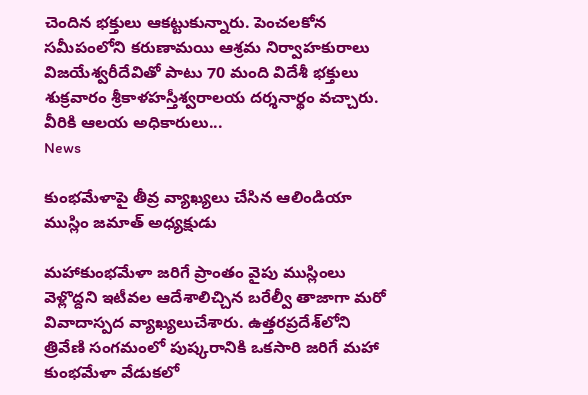చెందిన భక్తులు ఆకట్టుకున్నారు. పెంచలకోన సమీపంలోని కరుణామయి ఆశ్రమ నిర్వాహకురాలు విజయేశ్వరీదేవితో పాటు 70 మంది విదేశీ భక్తులు శుక్రవారం శ్రీకాళహస్తీశ్వరాలయ దర్శనార్థం వచ్చారు. వీరికి ఆలయ అధికారులు...
News

కుంభమేళాపై తీవ్ర వ్యాఖ్యలు చేసిన ఆలిండియా ముస్లిం జమాత్‌ అధ్యక్షుడు

మహాకుంభమేళా జరిగే ప్రాంతం వైపు ముస్లింలు వెళ్లొద్దని ఇటీవల ఆదేశాలిచ్చిన బరేల్వీ తాజాగా మరో వివాదాస్పద వ్యాఖ్యలుచేశారు. ఉత్తరప్రదేశ్‌లోని త్రివేణి సంగమంలో పుష్కరానికి ఒకసారి జరిగే మహా కుంభమేళా వేడుకలో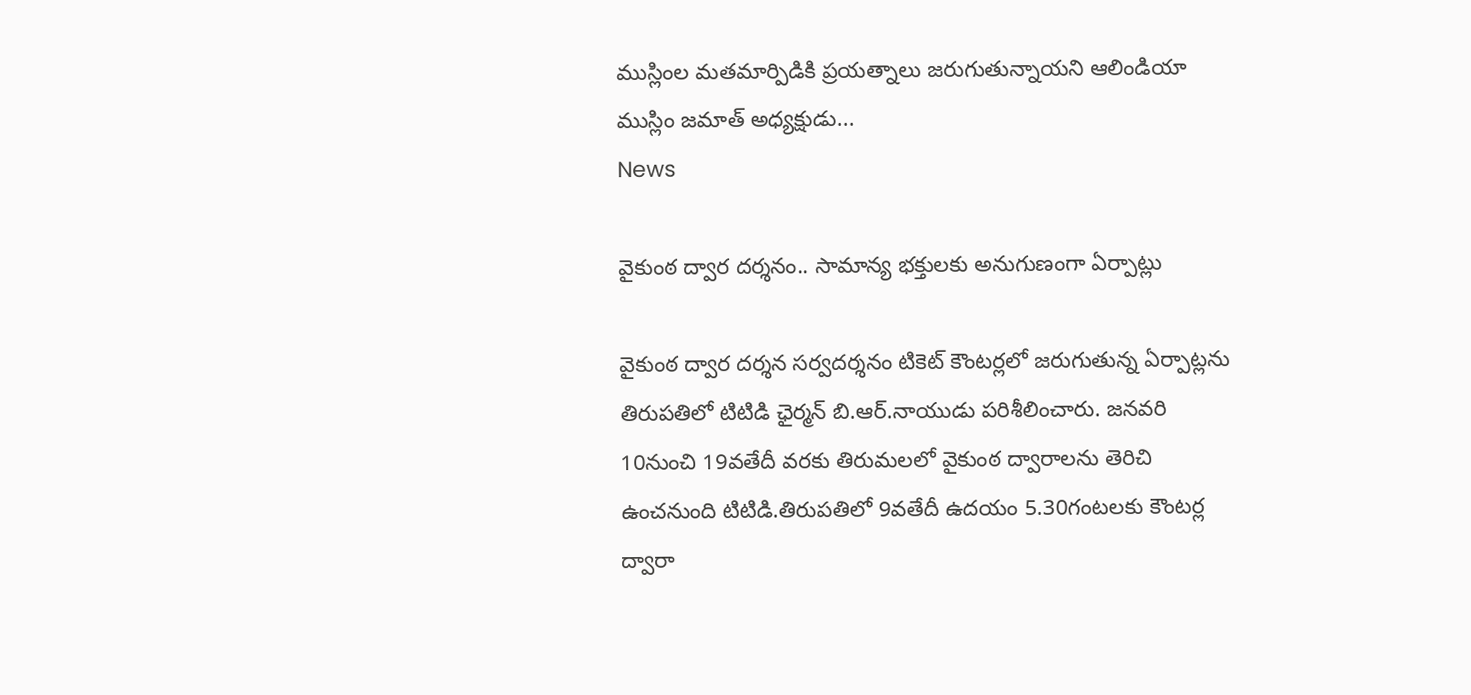ముస్లింల మతమార్పిడికి ప్రయత్నాలు జరుగుతున్నాయని ఆలిండియా ముస్లిం జమాత్‌ అధ్యక్షుడు...
News

వైకుంఠ ద్వార దర్శనం.. సామాన్య భక్తులకు అనుగుణంగా ఏర్పాట్లు

వైకుంఠ ద్వార దర్శన సర్వదర్శనం టికెట్ కౌంటర్లలో జరుగుతున్న ఏర్పాట్లను తిరుపతిలో టిటిడి ఛైర్మన్ బి.ఆర్.నాయుడు పరిశీలించారు. జనవరి 10నుంచి 19వతేదీ వరకు తిరుమలలో వైకుంఠ ద్వారాలను తెరిచి ఉంచనుంది టిటిడి.తిరుపతిలో 9వతేదీ ఉదయం 5.30గంటలకు కౌంటర్ల ద్వారా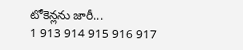టోకెన్లను జారీ...
1 913 914 915 916 917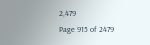2,479
Page 915 of 2479